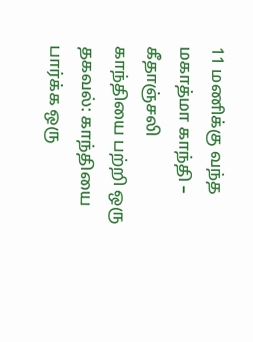11 மணிக்கு வந்த மகாத்மா காந்தி – கீதாஞ்சலி
காந்தியை பற்றி ஒரு தகவல்: காந்தியை பார்க்க ஒரு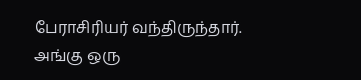பேராசிரியர் வந்திருந்தார். அங்கு ஒரு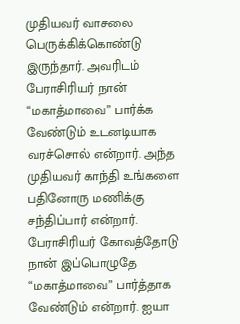முதியவர் வாசலை பெருக்கிக்கொண்டு இருந்தார். அவரிடம் பேராசிரியர் நான் “மகாத்மாவை” பார்க்க வேண்டும் உடனடியாக வரச்சொல் என்றார். அந்த முதியவர் காந்தி உங்களை பதினோரு மணிக்கு சந்திப்பார் என்றார். பேராசிரியர் கோவத்தோடு நான் இப்பொழுதே “மகாத்மாவை” பார்த்தாக வேண்டும் என்றார். ஐயா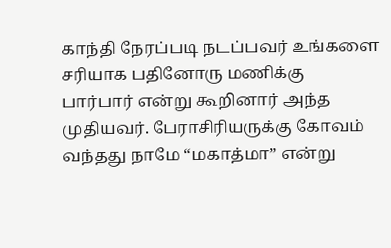காந்தி நேரப்படி நடப்பவர் உங்களை சரியாக பதினோரு மணிக்கு பார்பார் என்று கூறினார் அந்த முதியவர். பேராசிரியருக்கு கோவம் வந்தது நாமே “மகாத்மா” என்று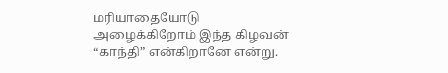மரியாதையோடு அழைக்கிறோம் இந்த கிழவன் “காந்தி” என்கிறானே என்று.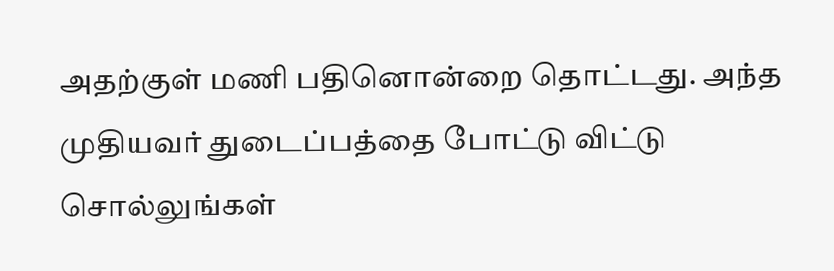அதற்குள் மணி பதினொன்றை தொட்டது. அந்த முதியவர் துடைப்பத்தை போட்டு விட்டு சொல்லுங்கள்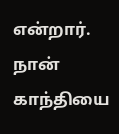என்றார். நான் காந்தியை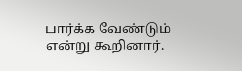பார்க்க வேண்டும் என்று கூறினார்.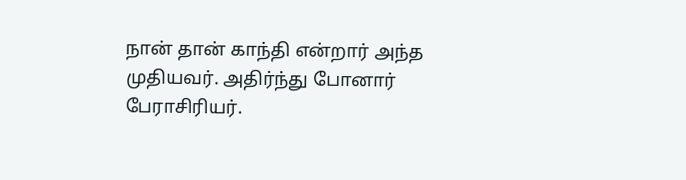நான் தான் காந்தி என்றார் அந்த முதியவர். அதிர்ந்து போனார் பேராசிரியர்.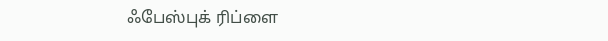ஃபேஸ்புக் ரிப்ளை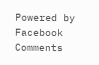Powered by Facebook Comments